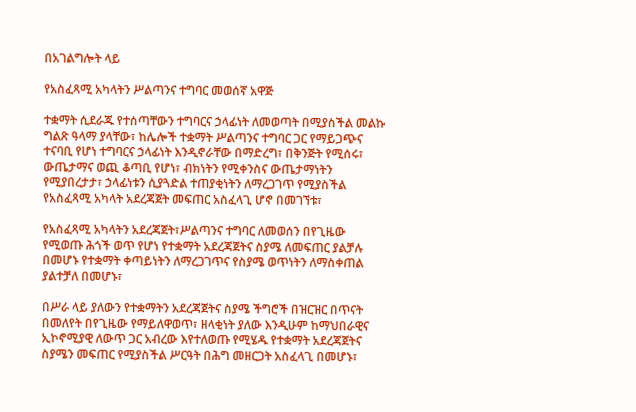በአገልግሎት ላይ

የአስፈጻሚ አካላትን ሥልጣንና ተግባር መወሰኛ አዋጅ

ተቋማት ሲደራጁ የተሰጣቸውን ተግባርና ኃላፊነት ለመወጣት በሚያስችል መልኩ ግልጽ ዓላማ ያላቸው፣ ከሌሎች ተቋማት ሥልጣንና ተግባር ጋር የማይጋጭና ተናባቢ የሆነ ተግባርና ኃላፊነት እንዲኖራቸው በማድረግ፣ በቅንጅት የሚሰሩ፣ ውጤታማና ወጪ ቆጣቢ የሆነ፣ ብክነትን የሚቀንስና ውጤታማነትን የሚያበረታታ፣ ኃላፊነቱን ሲያጓድል ተጠያቂነትን ለማረጋገጥ የሚያስችል የአስፈጻሚ አካላት አደረጃጀት መፍጠር አስፈላጊ ሆኖ በመገኘቱ፣

የአስፈጻሚ አካላትን አደረጃጀት፣ሥልጣንና ተግባር ለመወሰን በየጊዜው የሚወጡ ሕጎች ወጥ የሆነ የተቋማት አደረጃጀትና ስያሜ ለመፍጠር ያልቻሉ በመሆኑ የተቋማት ቀጣይነትን ለማረጋገጥና የስያሜ ወጥነትን ለማስቀጠል ያልተቻለ በመሆኑ፣

በሥራ ላይ ያለውን የተቋማትን አደረጃጀትና ስያሜ ችግሮች በዝርዝር በጥናት በመለየት በየጊዜው የማይለዋወጥ፣ ዘላቂነት ያለው እንዲሁም ከማህበራዊና ኢኮኖሚያዊ ለውጥ ጋር አብረው እየተለወጡ የሚሄዱ የተቋማት አደረጃጀትና ስያሜን መፍጠር የሚያስችል ሥርዓት በሕግ መዘርጋት አስፈላጊ በመሆኑ፣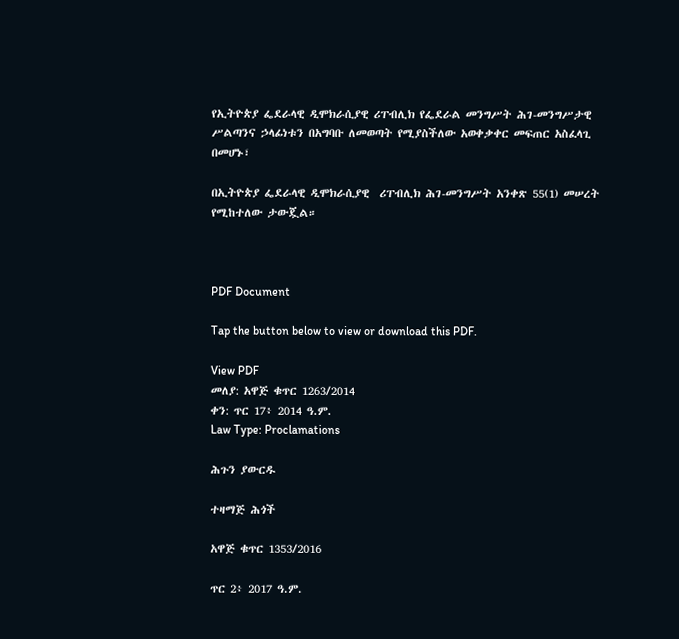የኢትዮጵያ ፌደራላዊ ዲሞክራሲያዊ ሪፐብሊክ የፌደራል መንግሥት ሕገ-መንግሥታዊ ሥልጣንና ኃላፊነቱን በአግባቡ ለመወጣት የሚያስችለው አወቀቃቀር መፍጠር አስፈላጊ በመሆኑ፣

በኢትዮጵያ ፌደራላዊ ዲሞክራሲያዊ  ሪፐብሊክ ሕገ-መንግሥት አንቀጽ 55(1) መሠረት የሚከተለው ታውጇል።



PDF Document

Tap the button below to view or download this PDF.

View PDF
መለያ: አዋጅ ቁጥር 1263/2014
ቀን: ጥር 17፥ 2014 ዓ.ም.
Law Type: Proclamations

ሕጉን ያውርዱ

ተዛማጅ ሕጎች

አዋጅ ቁጥር 1353/2016

ጥር 2፥ 2017 ዓ.ም.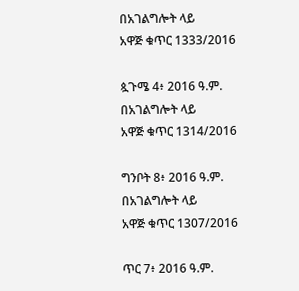በአገልግሎት ላይ
አዋጅ ቁጥር 1333/2016

ጷጉሜ 4፥ 2016 ዓ.ም.
በአገልግሎት ላይ
አዋጅ ቁጥር 1314/2016

ግንቦት 8፥ 2016 ዓ.ም.
በአገልግሎት ላይ
አዋጅ ቁጥር 1307/2016

ጥር 7፥ 2016 ዓ.ም.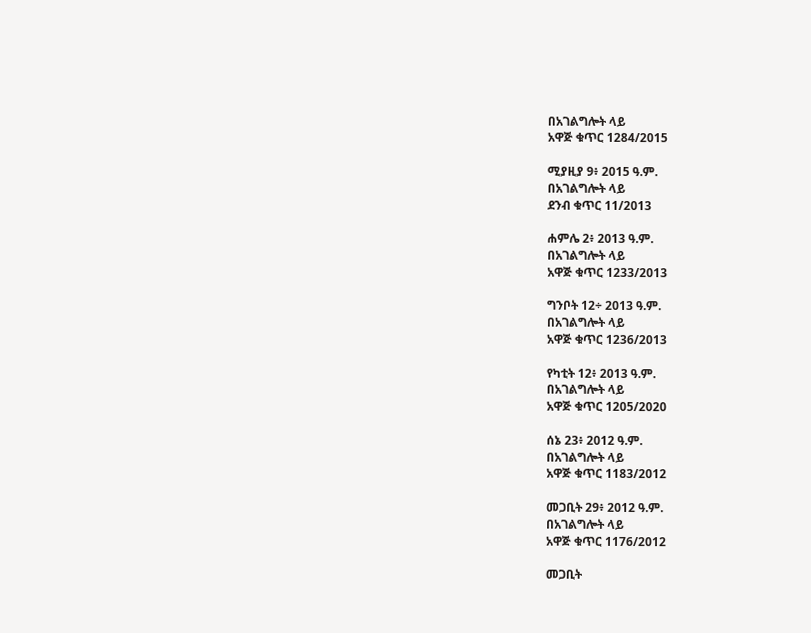በአገልግሎት ላይ
አዋጅ ቁጥር 1284/2015

ሚያዚያ 9፥ 2015 ዓ.ም.
በአገልግሎት ላይ
ደንብ ቁጥር 11/2013

ሐምሌ 2፥ 2013 ዓ.ም.
በአገልግሎት ላይ
አዋጅ ቁጥር 1233/2013

ግንቦት 12÷ 2013 ዓ.ም.
በአገልግሎት ላይ
አዋጅ ቁጥር 1236/2013

የካቲት 12፥ 2013 ዓ.ም.
በአገልግሎት ላይ
አዋጅ ቁጥር 1205/2020

ሰኔ 23፥ 2012 ዓ.ም.
በአገልግሎት ላይ
አዋጅ ቁጥር 1183/2012

መጋቢት 29፥ 2012 ዓ.ም.
በአገልግሎት ላይ
አዋጅ ቁጥር 1176/2012

መጋቢት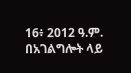16፥ 2012 ዓ.ም.
በአገልግሎት ላይ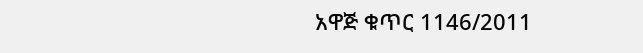አዋጅ ቁጥር 1146/2011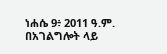ነሐሴ 9፥ 2011 ዓ.ም.
በአገልግሎት ላይ